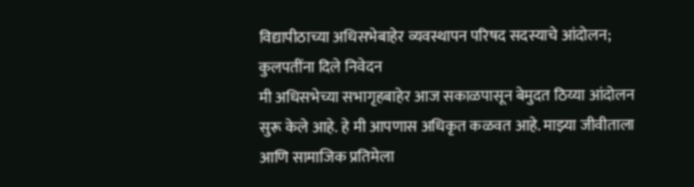विद्यापीठाच्या अधिसभेबाहेर व्यवस्थापन परिषद सदस्याचे आंदोलन; कुलपतींना दिले निवेदन
मी अधिसभेच्या सभागृहबाहेर आज सकाळपासून बेमुदत ठिय्या आंदोलन सुरू केले आहे. हे मी आपणास अधिकृत कळवत आहे. माझ्या जीवीताला आणि सामाजिक प्रतिमेला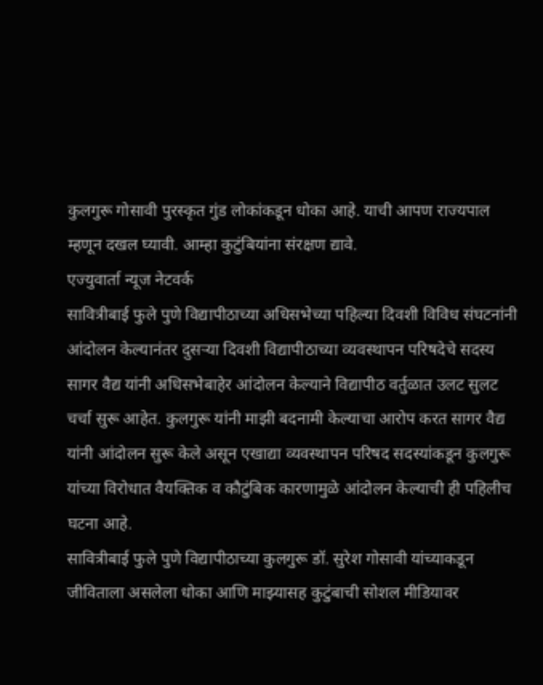कुलगुरू गोसावी पुरस्कृत गुंड लोकांकडून धोका आहे. याची आपण राज्यपाल म्हणून दखल घ्यावी. आम्हा कुटुंबियांना संरक्षण द्यावे.
एज्युवार्ता न्यूज नेटवर्क
सावित्रीबाई फुले पुणे विद्यापीठाच्या अधिसभेच्या पहिल्या दिवशी विविध संघटनांनी आंदोलन केल्यानंतर दुसऱ्या दिवशी विद्यापीठाच्या व्यवस्थापन परिषदेचे सदस्य सागर वैद्य यांनी अधिसभेबाहेर आंदोलन केल्याने विद्यापीठ वर्तुळात उलट सुलट चर्चा सुरू आहेत. कुलगुरू यांनी माझी बदनामी केल्याचा आरोप करत सागर वैद्य यांनी आंदोलन सुरू केले असून एखाद्या व्यवस्थापन परिषद सदस्यांकडून कुलगुरू यांच्या विरोधात वैयक्तिक व कौटुंबिक कारणामुळे आंदोलन केल्याची ही पहिलीच घटना आहे.
सावित्रीबाई फुले पुणे विद्यापीठाच्या कुलगुरू डॉ. सुरेश गोसावी यांच्याकडून जीविताला असलेला धोका आणि माझ्यासह कुटुंबाची सोशल मीडियावर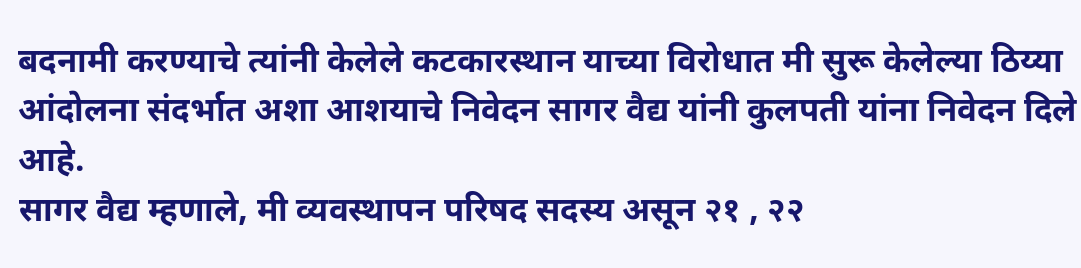बदनामी करण्याचे त्यांनी केलेले कटकारस्थान याच्या विरोधात मी सुरू केलेल्या ठिय्या आंदोलना संदर्भात अशा आशयाचे निवेदन सागर वैद्य यांनी कुलपती यांना निवेदन दिले आहे.
सागर वैद्य म्हणाले, मी व्यवस्थापन परिषद सदस्य असून २१ , २२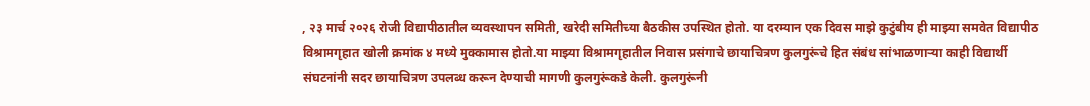, २३ मार्च २०२६ रोजी विद्यापीठातील व्यवस्थापन समिती, खरेदी समितीच्या बैठकीस उपस्थित होतो. या दरम्यान एक दिवस माझे कुटुंबीय ही माझ्या समवेत विद्यापीठ विश्रामगृहात खोली क्रमांक ४ मध्ये मुक्कामास होतो.या माझ्या विश्रामगृहातील निवास प्रसंगाचे छायाचित्रण कुलगुरूंचे हित संबंध सांभाळणाऱ्या काही विद्यार्थी संघटनांनी सदर छायाचित्रण उपलब्ध करून देण्याची मागणी कुलगुरूंकडे केली. कुलगुरूंनी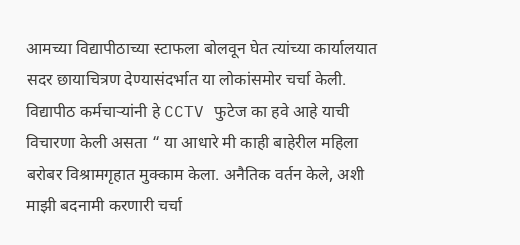आमच्या विद्यापीठाच्या स्टाफला बोलवून घेत त्यांच्या कार्यालयात सदर छायाचित्रण देण्यासंदर्भात या लोकांसमोर चर्चा केली. विद्यापीठ कर्मचाऱ्यांनी हे CCTV फुटेज का हवे आहे याची विचारणा केली असता “ या आधारे मी काही बाहेरील महिला बरोबर विश्रामगृहात मुक्काम केला. अनैतिक वर्तन केले, अशी माझी बदनामी करणारी चर्चा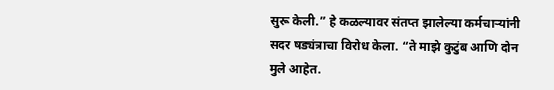सुरू केली.” हे कळल्यावर संतप्त झालेल्या कर्मचाऱ्यांनी सदर षड्यंत्राचा विरोध केला. “ते माझे कुटुंब आणि दोन मुले आहेत.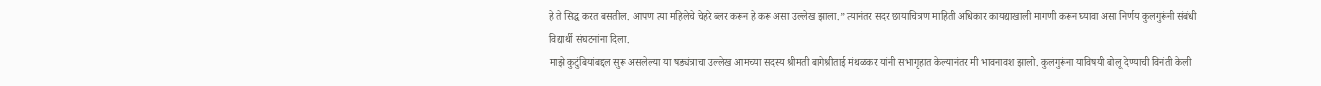हे ते सिद्ध करत बसतील. आपण त्या महिलेचे चेहरे ब्लर करून हे करू असा उल्लेख झाला.” त्यानंतर सदर छायाचित्रण माहिती अधिकार कायद्याखाली मागणी करून घ्यावा असा निर्णय कुलगुरूंनी संबंधी विद्यार्थी संघटनांना दिला.
माझे कुटुंबियांबद्दल सुरू असलेल्या या षड्यंत्राचा उल्लेख आमच्या सदस्य श्रीमती बागेश्रीताई मंथळकर यांनी सभागृहात केल्यानंतर मी भावनावश झालो. कुलगुरूंना याविषयी बोलू देण्याची विनंती केली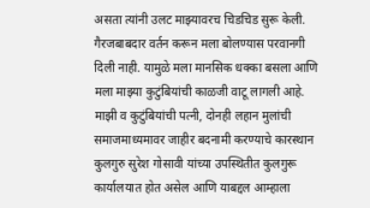असता त्यांनी उलट माझ्यावरच चिडचिड सुरू केली. गैरजबाबदार वर्तन करून मला बोलण्यास परवानगी दिली नाही. यामुळे मला मानसिक धक्का बसला आणि मला माझ्या कुटुंबियांची काळजी वाटू लागली आहे.
माझी व कुटुंबियांची पत्नी, दोनही लहान मुलांची समाजमाध्यमावर जाहीर बदनामी करण्याचे कारस्थान कुलगुरु सुरेश गोसावी यांच्या उपस्थितीत कुलगुरू कार्यालयात होत असेल आणि याबद्दल आम्हाला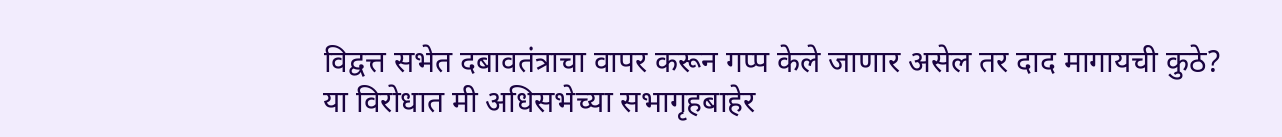विद्वत्त सभेत दबावतंत्राचा वापर करून गप्प केले जाणार असेल तर दाद मागायची कुठे?
या विरोधात मी अधिसभेच्या सभागृहबाहेर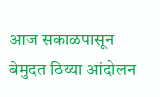आज सकाळपासून बेमुदत ठिय्या आंदोलन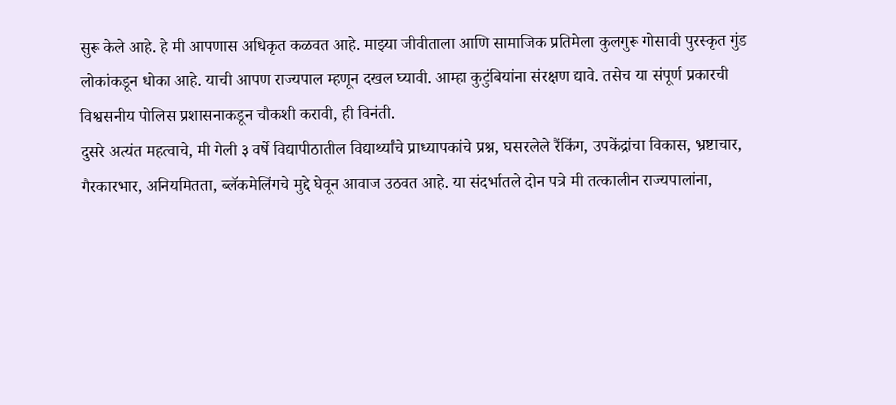सुरू केले आहे. हे मी आपणास अधिकृत कळवत आहे. माझ्या जीवीताला आणि सामाजिक प्रतिमेला कुलगुरू गोसावी पुरस्कृत गुंड लोकांकडून धोका आहे. याची आपण राज्यपाल म्हणून दखल घ्यावी. आम्हा कुटुंबियांना संरक्षण द्यावे. तसेच या संपूर्ण प्रकारची विश्वसनीय पोलिस प्रशासनाकडून चौकशी करावी, ही विनंती.
दुसरे अत्यंत महत्वाचे, मी गेली ३ वर्षे विद्यापीठातील विद्यार्थ्यांचे प्राध्यापकांचे प्रश्न, घसरलेले रैंकिंग, उपकेंद्रांचा विकास, भ्रष्टाचार, गैरकारभार, अनियमितता, ब्लॅकमेलिंगचे मुद्दे घेवून आवाज उठवत आहे. या संदर्भातले दोन पत्रे मी तत्कालीन राज्यपालांना,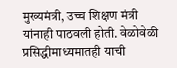मुख्यमंत्री, उच्च शिक्षण मंत्री यांनाही पाठवली होती. वेळोवेळी प्रसिद्धीमाध्यमातही याची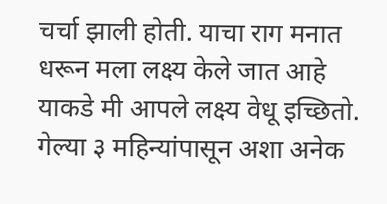चर्चा झाली होती. याचा राग मनात धरून मला लक्ष्य केले जात आहे याकडे मी आपले लक्ष्य वेधू इच्छितो.
गेल्या ३ महिन्यांपासून अशा अनेक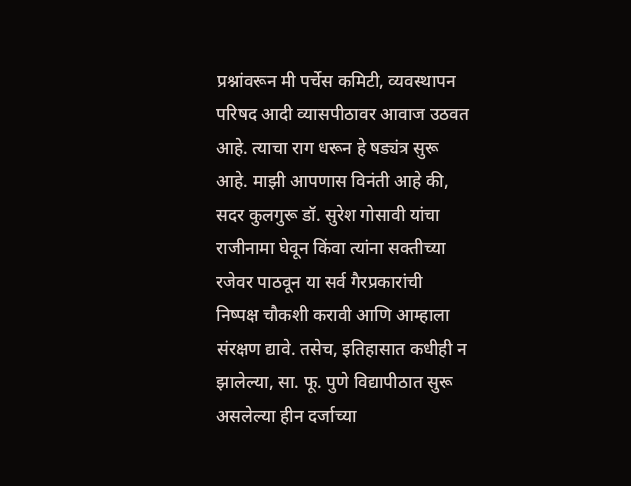प्रश्नांवरून मी पर्चेस कमिटी, व्यवस्थापन परिषद आदी व्यासपीठावर आवाज उठवत आहे. त्याचा राग धरून हे षड्यंत्र सुरू आहे. माझी आपणास विनंती आहे की, सदर कुलगुरू डॉ. सुरेश गोसावी यांचा राजीनामा घेवून किंवा त्यांना सक्तीच्या रजेवर पाठवून या सर्व गैरप्रकारांची निष्पक्ष चौकशी करावी आणि आम्हाला संरक्षण द्यावे. तसेच, इतिहासात कधीही न झालेल्या, सा. फू. पुणे विद्यापीठात सुरू असलेल्या हीन दर्जाच्या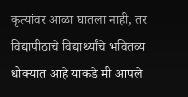कृत्यांवर आळा घातला नाही, तर विद्यापीठाचे विद्यार्थ्यांचे भवितव्य धोक्यात आहे याकडे मी आपले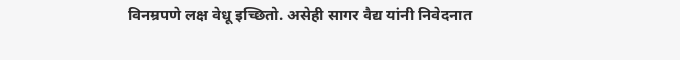विनम्रपणे लक्ष वेधू इच्छितो. असेही सागर वैद्य यांनी निवेदनात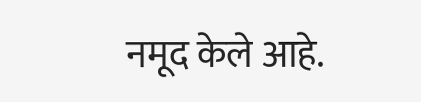नमूद केले आहे.